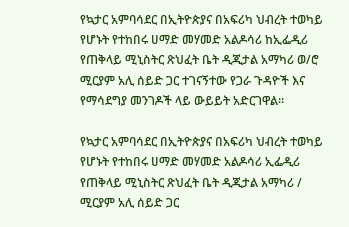የኳታር አምባሳደር በኢትዮጵያና በአፍሪካ ህብረት ተወካይ የሆኑት የተከበሩ ሀማድ መሃመድ አልዶሳሪ ከኢፌዲሪ የጠቅላይ ሚኒስትር ጽህፈት ቤት ዲጂታል አማካሪ ወ/ሮ ሚርያም አሊ ሰይድ ጋር ተገናኝተው የጋራ ጉዳዮች እና የማሳደግያ መንገዶች ላይ ውይይት አድርገዋል።

የኳታር አምባሳደር በኢትዮጵያና በአፍሪካ ህብረት ተወካይ የሆኑት የተከበሩ ሀማድ መሃመድ አልዶሳሪ ኢፌዲሪ የጠቅላይ ሚኒስትር ጽህፈት ቤት ዲጂታል አማካሪ / ሚርያም አሊ ሰይድ ጋር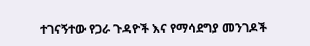ተገናኝተው የጋራ ጉዳዮች እና የማሳደግያ መንገዶች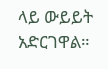ላይ ውይይት አድርገዋል።